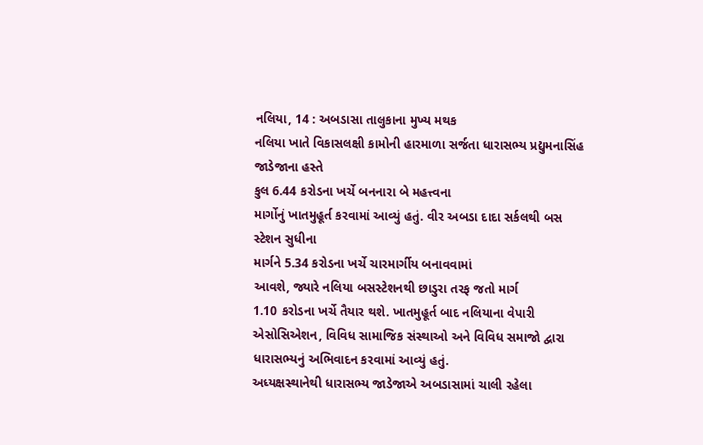નલિયા, 14 : અબડાસા તાલુકાના મુખ્ય મથક
નલિયા ખાતે વિકાસલક્ષી કામોની હારમાળા સર્જતા ધારાસભ્ય પ્રદ્યુમનાસિંહ જાડેજાના હસ્તે
કુલ 6.44 કરોડના ખર્ચે બનનારા બે મહત્ત્વના
માર્ગોનું ખાતમુહૂર્ત કરવામાં આવ્યું હતું. વીર અબડા દાદા સર્કલથી બસ સ્ટેશન સુધીના
માર્ગને 5.34 કરોડના ખર્ચે ચારમાર્ગીય બનાવવામાં
આવશે, જ્યારે નલિયા બસસ્ટેશનથી છાડુરા તરફ જતો માર્ગ
1.10 કરોડના ખર્ચે તૈયાર થશે. ખાતમુહૂર્ત બાદ નલિયાના વેપારી એસોસિએશન, વિવિધ સામાજિક સંસ્થાઓ અને વિવિધ સમાજો દ્વારા
ધારાસભ્યનું અભિવાદન કરવામાં આવ્યું હતું.
અધ્યક્ષસ્થાનેથી ધારાસભ્ય જાડેજાએ અબડાસામાં ચાલી રહેલા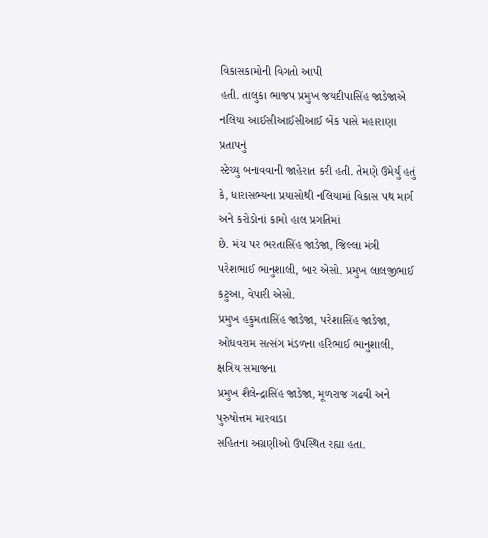વિકાસકામોની વિગતો આપી
હતી. તાલુકા ભાજપ પ્રમુખ જયદીપાસિંહ જાડેજાએ નલિયા આઈસીઆઈસીઆઈ બેંક પાસે મહારાણા પ્રતાપનું
સ્ટેચ્યુ બનાવવાની જાહેરાત કરી હતી. તેમણે ઉમેર્યું હતું કે, ધારાસભ્યના પ્રયાસોથી નલિયામાં વિકાસ પથ માર્ગ અને કરોડોનાં કામો હાલ પ્રગતિમાં
છે. મંચ પર ભરતાસિંહ જાડેજા, જિલ્લા મંત્રી પરેશભાઈ ભાનુશાલી, બાર એસો. પ્રમુખ લાલજીભાઈ કટુઆ, વેપારી એસો.
પ્રમુખ હકુમતાસિંહ જાડેજા, પરેશાસિંહ જાડેજા, ઓધવરામ સત્સંગ મંડળના હરિભાઈ ભાનુશાલી, ક્ષત્રિય સમાજના
પ્રમુખ શૈલેન્દ્રાસિંહ જાડેજા, મૂળરાજ ગઢવી અને પુરુષોત્તમ મારવાડા
સહિતના અગ્રણીઓ ઉપસ્થિત રહ્યા હતા.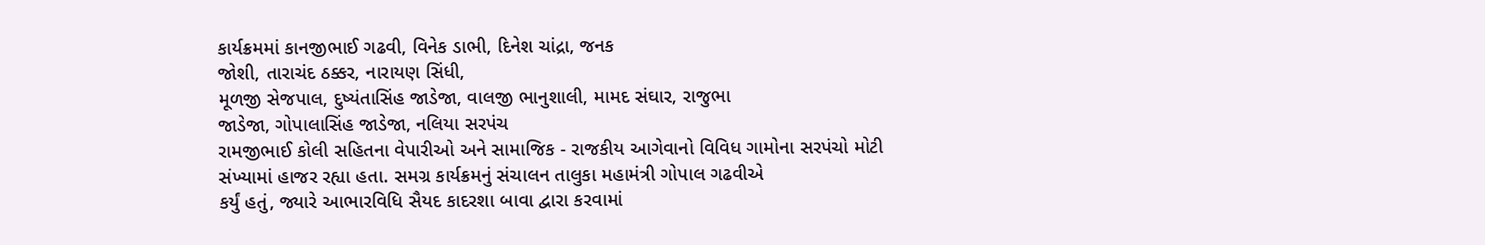કાર્યક્રમમાં કાનજીભાઈ ગઢવી, વિનેક ડાભી, દિનેશ ચાંદ્રા, જનક
જોશી, તારાચંદ ઠક્કર, નારાયણ સિંધી,
મૂળજી સેજપાલ, દુષ્યંતાસિંહ જાડેજા, વાલજી ભાનુશાલી, મામદ સંઘાર, રાજુભા
જાડેજા, ગોપાલાસિંહ જાડેજા, નલિયા સરપંચ
રામજીભાઈ કોલી સહિતના વેપારીઓ અને સામાજિક - રાજકીય આગેવાનો વિવિધ ગામોના સરપંચો મોટી
સંખ્યામાં હાજર રહ્યા હતા. સમગ્ર કાર્યક્રમનું સંચાલન તાલુકા મહામંત્રી ગોપાલ ગઢવીએ
કર્યું હતું, જ્યારે આભારવિધિ સૈયદ કાદરશા બાવા દ્વારા કરવામાં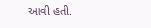આવી હતી.